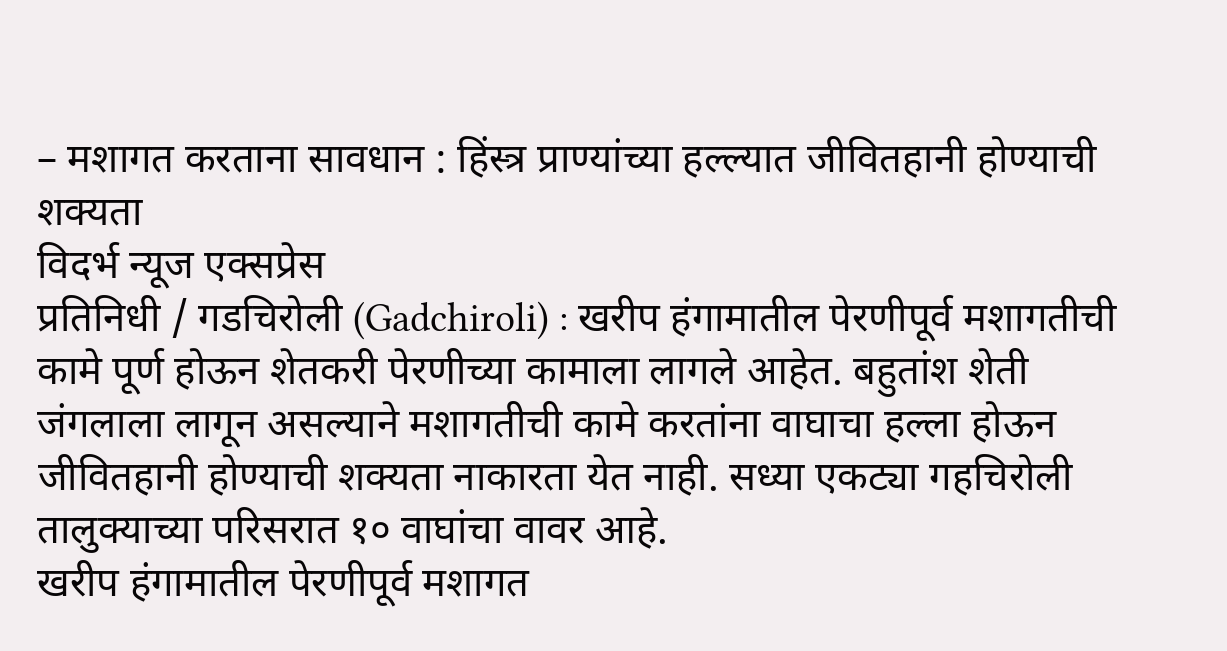– मशागत करताना सावधान : हिंस्त्र प्राण्यांच्या हल्ल्यात जीवितहानी होण्याची शक्यता
विदर्भ न्यूज एक्सप्रेस
प्रतिनिधी / गडचिरोली (Gadchiroli) : खरीप हंगामातील पेरणीपूर्व मशागतीची कामे पूर्ण होऊन शेतकरी पेरणीच्या कामाला लागले आहेत. बहुतांश शेती जंगलाला लागून असल्याने मशागतीची कामे करतांना वाघाचा हल्ला होऊन जीवितहानी होण्याची शक्यता नाकारता येत नाही. सध्या एकट्या गहचिरोली तालुक्याच्या परिसरात १० वाघांचा वावर आहे.
खरीप हंगामातील पेरणीपूर्व मशागत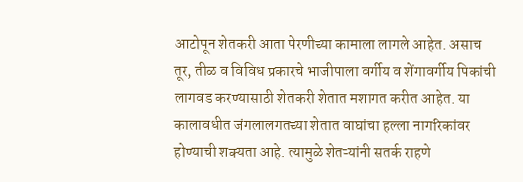आटोपून शेतकरी आता पेरणीच्या कामाला लागले आहेत. असाच तूर, तीळ व विविध प्रकारचे भाजीपाला वर्गीय व शेंगावर्गीय पिकांची लागवड करण्यासाठी शेतकरी शेतात मशागत करीत आहेत. या कालावधीत जंगलालगतच्या शेतात वाघांचा हल्ला नागरिकांवर होण्याची शक्यता आहे. त्यामुळे शेतऱ्यांनी सतर्क राहणे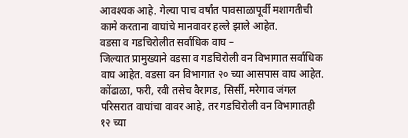आवश्यक आहे. गेल्या पाच वर्षांत पावसाळापूर्वी मशागतीची कामे करताना वाघांचे मानवावर हल्ले झाले आहेत.
वडसा व गडचिरोलीत सर्वाधिक वाघ –
जिल्यात प्रामुख्याने वडसा व गडचिरोली वन विभागात सर्वाधिक वाघ आहेत. वडसा वन विभागात २० च्या आसपास वाघ आहेत. कोंढाळा, फरी, रवी तसेच वैरागड, सिर्सी, मरेगाव जंगल परिसरात वाघांचा वावर आहे, तर गडचिरोली वन विभागातही १२ च्या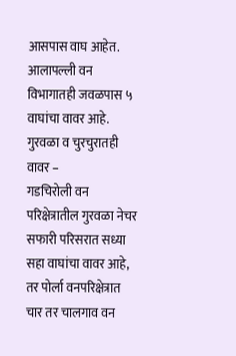आसपास वाघ आहेत. आलापल्ली वन विभागातही जवळपास ५ वाघांचा वावर आहे.
गुरवळा व चुरचुरातही वावर –
गडचिरोली वन परिक्षेत्रातील गुरवळा नेचर सफारी परिसरात सध्या सहा वाघांचा वावर आहे, तर पोर्ला वनपरिक्षेत्रात चार तर चालगाव वन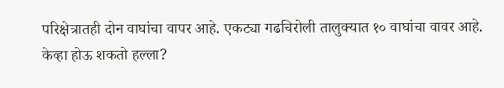परिक्षेत्रातही दोन वाघांचा वापर आहे. एकट्या गढचिरोली तालुक्यात १० वाघांचा वावर आहे.
केव्हा होऊ शकतो हल्ला?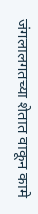जंगलालगतच्या शेतात वाकून कामे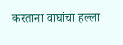करताना वाघांचा हल्ला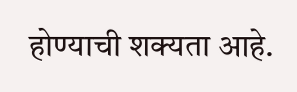होण्याची शक्यता आहे.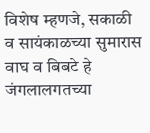विशेष म्हणजे, सकाळी व सायंकाळच्या सुमारास वाघ व बिबटे हे जंगलालगतच्या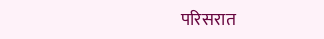परिसरात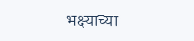भक्ष्याच्या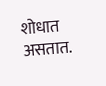शोधात असतात.